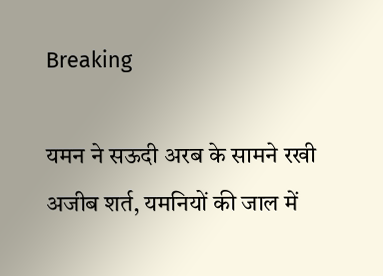Breaking

यमन ने सऊदी अरब के सामने रखी अजीब शर्त, यमनियों की जाल में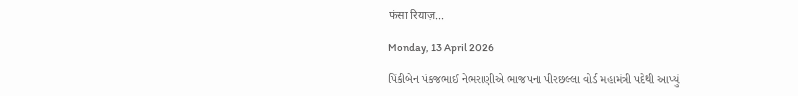फंसा रियाज़...

Monday, 13 April 2026

પિંકીબેન પંકજભાઈ નેભરાણીએ ભાજપના પીરછલ્લા વોર્ડ મહામંત્રી પદેથી આપ્યું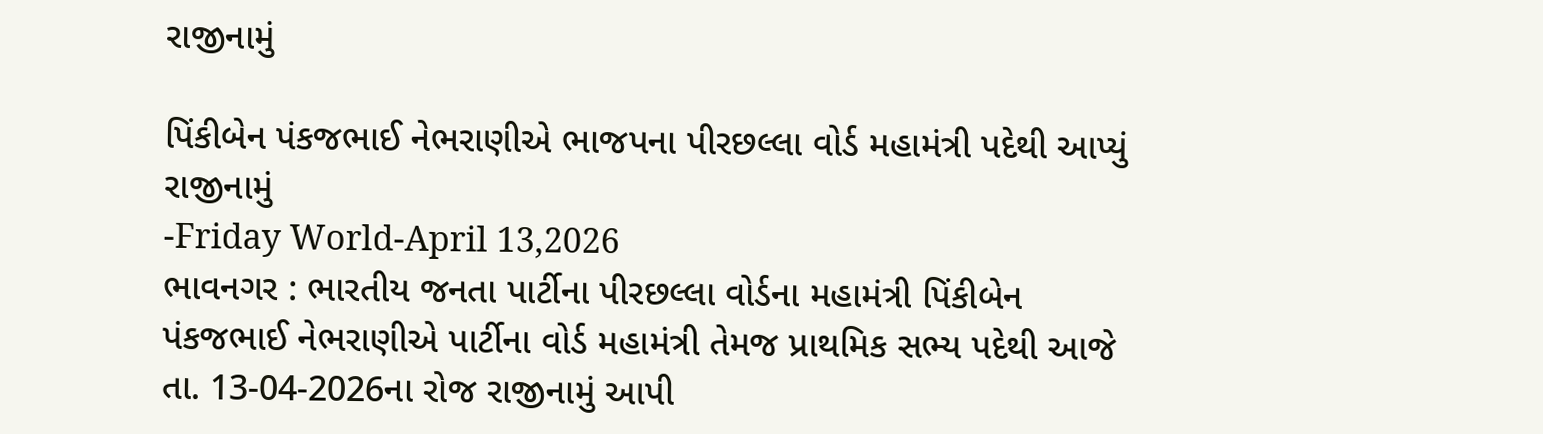રાજીનામું

પિંકીબેન પંકજભાઈ નેભરાણીએ ભાજપના પીરછલ્લા વોર્ડ મહામંત્રી પદેથી આપ્યું રાજીનામું
-Friday World-April 13,2026
ભાવનગર : ભારતીય જનતા પાર્ટીના પીરછલ્લા વોર્ડના મહામંત્રી પિંકીબેન પંકજભાઈ નેભરાણીએ પાર્ટીના વોર્ડ મહામંત્રી તેમજ પ્રાથમિક સભ્ય પદેથી આજે તા. 13-04-2026ના રોજ રાજીનામું આપી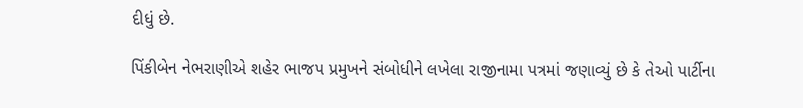દીધું છે.

પિંકીબેન નેભરાણીએ શહેર ભાજપ પ્રમુખને સંબોધીને લખેલા રાજીનામા પત્રમાં જણાવ્યું છે કે તેઓ પાર્ટીના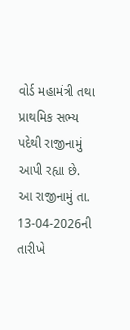વોર્ડ મહામંત્રી તથા પ્રાથમિક સભ્ય પદેથી રાજીનામું આપી રહ્યા છે. આ રાજીનામું તા. 13-04-2026ની તારીખે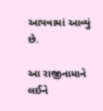આપવામાં આવ્યું છે.

આ રાજીનામાને લઈને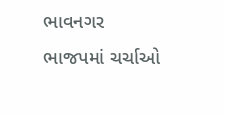ભાવનગર ભાજપમાં ચર્ચાઓ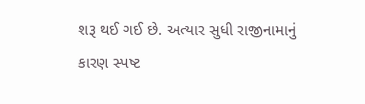શરૂ થઈ ગઈ છે. અત્યાર સુધી રાજીનામાનું કારણ સ્પષ્ટ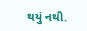થયું નથી.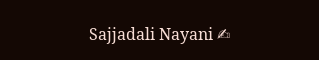Sajjadali Nayani ✍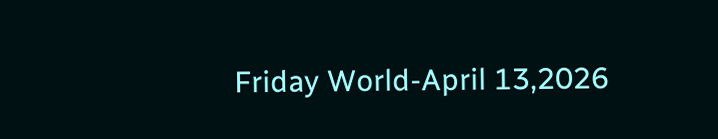Friday World-April 13,2026